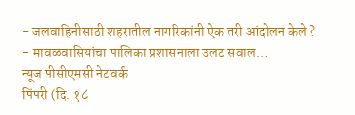- जलवाहिनीसाठी शहरातील नागरिकांनी ऐक तरी आंदोलन केले ?
- मावळवासियांचा पालिका प्रशासनाला उलट सवाल…
न्यूज पीसीएमसी नेटवर्क
पिंपरी (दि. १८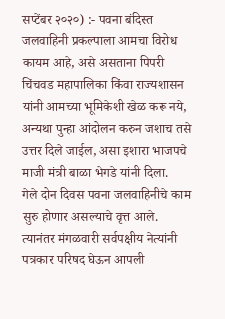सप्टेंबर २०२०) :- पवना बंदिस्त जलवाहिनी प्रकल्पाला आमचा विरोध कायम आहे, असे असताना पिपरी चिंचवड महापालिका किंवा राज्यशासन यांनी आमच्या भूमिकेशी खेळ करू नये, अन्यथा पुन्हा आंदोलन करुन जशाच तसे उत्तर दिले जाईल, असा इशारा भाजपचे माजी मंत्री बाळा भेगडे यांनी दिला.
गेले दोन दिवस पवना जलवाहिनीचे काम सुरु होणार असल्याचे वृत्त आले. त्यानंतर मंगळवारी सर्वपक्षीय नेत्यांनी पत्रकार परिषद घेऊन आपली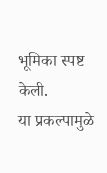भूमिका स्पष्ट केली.
या प्रकल्पामुळे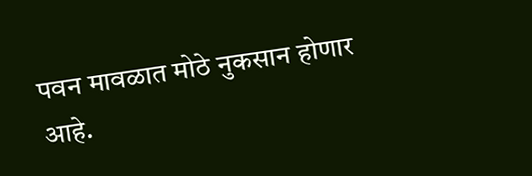पवन मावळात मोठे नुकसान होणार आहे.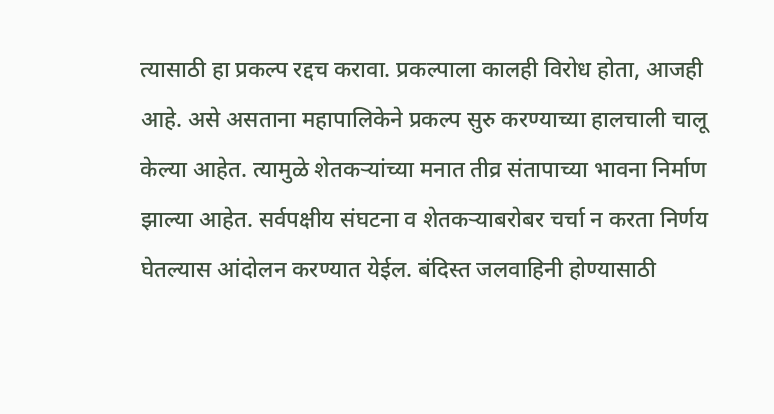त्यासाठी हा प्रकल्प रद्दच करावा. प्रकल्पाला कालही विरोध होता, आजही आहे. असे असताना महापालिकेने प्रकल्प सुरु करण्याच्या हालचाली चालू केल्या आहेत. त्यामुळे शेतकऱ्यांच्या मनात तीव्र संतापाच्या भावना निर्माण झाल्या आहेत. सर्वपक्षीय संघटना व शेतकऱ्याबरोबर चर्चा न करता निर्णय घेतल्यास आंदोलन करण्यात येईल. बंदिस्त जलवाहिनी होण्यासाठी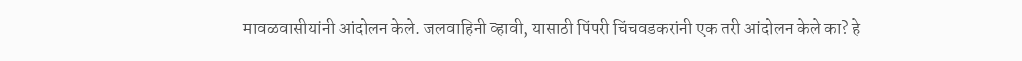मावळवासीयांनी आंदोलन केले. जलवाहिनी व्हावी, यासाठी पिंपरी चिंचवडकरांनी एक तरी आंदोलन केले का? हे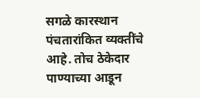सगळे कारस्थान पंचतारांकित व्यक्तींचे आहे. तोच ठेकेदार पाण्याच्या आडून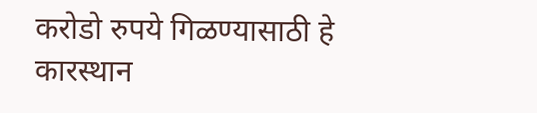करोडो रुपये गिळण्यासाठी हे कारस्थान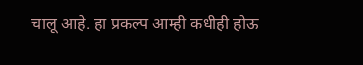चालू आहे. हा प्रकल्प आम्ही कधीही होऊ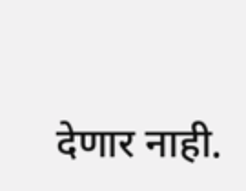देणार नाही.